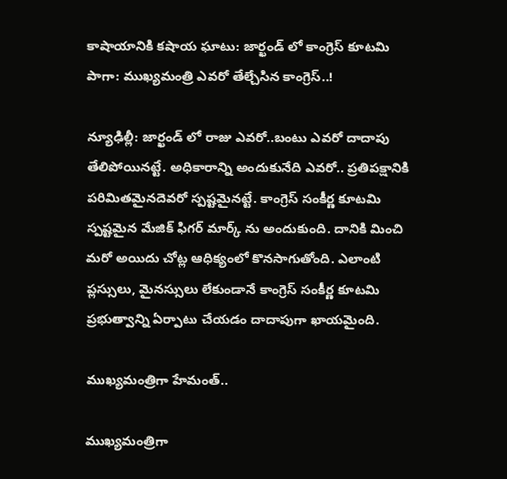కాషాయానికి కషాయ ఘాటు: జార్ఖండ్ లో కాంగ్రెస్ కూటమి పాగా: ముఖ్యమంత్రి ఎవరో తేల్చేసిన కాంగ్రెస్..!

న్యూఢిల్లీ: జార్ఖండ్ లో రాజు ఎవరో..బంటు ఎవరో దాదాపు తేలిపోయినట్టే. అధికారాన్ని అందుకునేది ఎవరో.. ప్రతిపక్షానికి పరిమితమైనదెవరో స్పష్టమైనట్టే. కాంగ్రెస్ సంకీర్ణ కూటమి స్పష్టమైన మేజిక్ ఫిగర్ మార్క్ ను అందుకుంది. దానికి మించి మరో అయిదు చోట్ల ఆధిక్యంలో కొనసాగుతోంది. ఎలాంటి ప్లస్సులు, మైనస్సులు లేకుండానే కాంగ్రెస్ సంకీర్ణ కూటమి ప్రభుత్వాన్ని ఏర్పాటు చేయడం దాదాపుగా ఖాయమైంది.

ముఖ్యమంత్రిగా హేమంత్..

ముఖ్యమంత్రిగా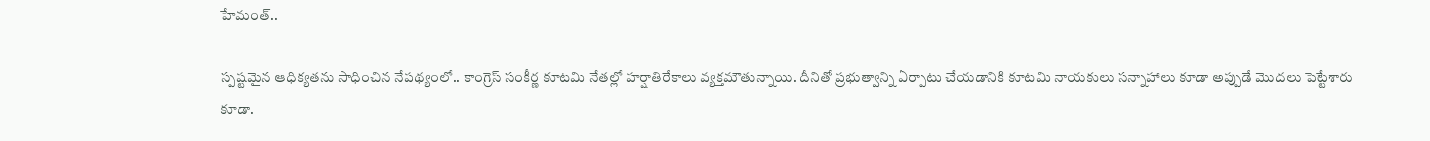హేమంత్..

స్పష్టమైన ఆధిక్యతను సాధించిన నేపథ్యంలో.. కాంగ్రెస్ సంకీర్ణ కూటమి నేతల్లో హర్షాతిరేకాలు వ్యక్తమౌతున్నాయి. దీనితో ప్రభుత్వాన్ని ఏర్పాటు చేయడానికి కూటమి నాయకులు సన్నాహాలు కూడా అప్పుడే మొదలు పెట్టేశారు కూడా.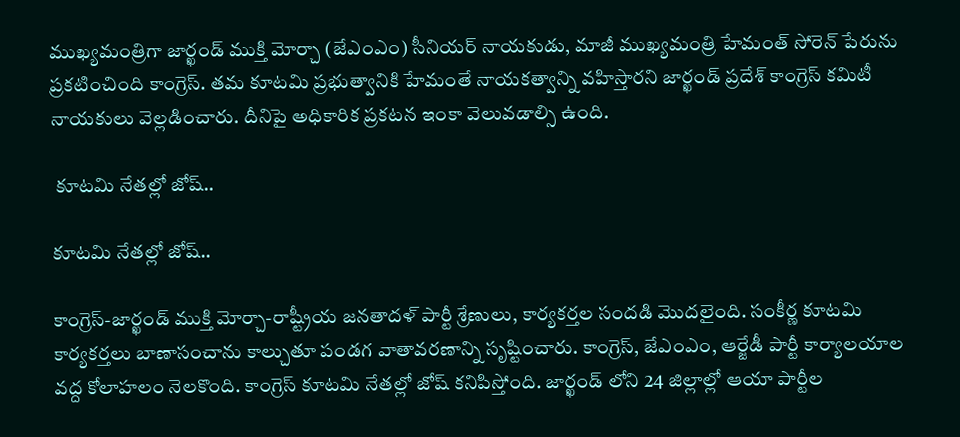ముఖ్యమంత్రిగా జార్ఖండ్ ముక్తి మోర్చా (జేఎంఎం) సీనియర్ నాయకుడు, మాజీ ముఖ్యమంత్రి హేమంత్ సోరెన్ పేరును ప్రకటించింది కాంగ్రెస్. తమ కూటమి ప్రభుత్వానికి హేమంతే నాయకత్వాన్ని వహిస్తారని జార్ఖండ్ ప్రదేశ్ కాంగ్రెస్ కమిటీ నాయకులు వెల్లడించారు. దీనిపై అధికారిక ప్రకటన ఇంకా వెలువడాల్సి ఉంది.

 కూటమి నేతల్లో జోష్..

కూటమి నేతల్లో జోష్..

కాంగ్రెస్-జార్ఖండ్ ముక్తి మోర్చా-రాష్ట్రీయ జనతాదళ్ పార్టీ శ్రేణులు, కార్యకర్తల సందడి మొదలైంది. సంకీర్ణ కూటమి కార్యకర్తలు బాణాసంచాను కాల్చుతూ పండగ వాతావరణాన్ని సృష్టించారు. కాంగ్రెస్, జేఎంఎం, ఆర్జేడీ పార్టీ కార్యాలయాల వద్ద కోలాహలం నెలకొంది. కాంగ్రెస్ కూటమి నేతల్లో జోష్ కనిపిస్తోంది. జార్ఖండ్ లోని 24 జిల్లాల్లో ఆయా పార్టీల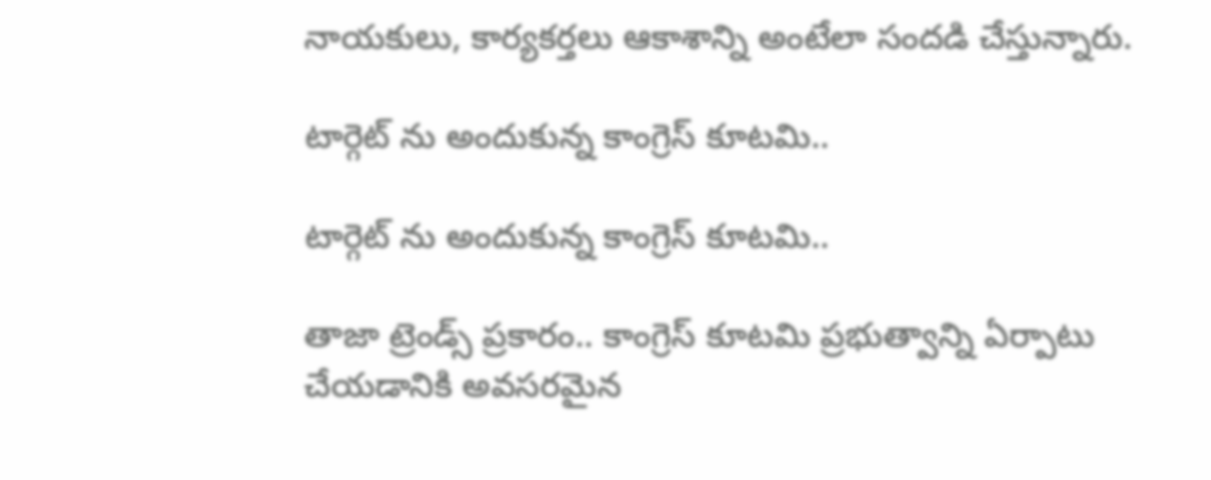నాయకులు, కార్యకర్తలు ఆకాశాన్ని అంటేలా సందడి చేస్తున్నారు.

టార్గెట్ ను అందుకున్న కాంగ్రెస్ కూటమి..

టార్గెట్ ను అందుకున్న కాంగ్రెస్ కూటమి..

తాజా ట్రెండ్స్ ప్రకారం.. కాంగ్రెస్ కూటమి ప్రభుత్వాన్ని ఏర్పాటు చేయడానికి అవసరమైన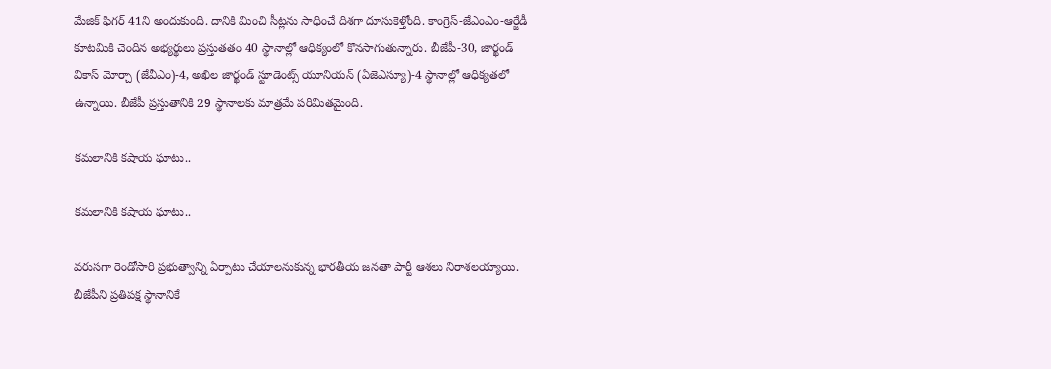మేజిక్ ఫిగర్ 41ని అందుకుంది. దానికి మించి సీట్లను సాధించే దిశగా దూసుకెళ్తోంది. కాంగ్రెస్-జేఎంఎం-ఆర్జేడీ కూటమికి చెందిన అభ్యర్థులు ప్రస్తుతతం 40 స్థానాల్లో ఆధిక్యంలో కొనసాగుతున్నారు. బీజేపీ-30, జార్ఖండ్ వికాస్ మోర్చా (జేవీఎం)-4, అఖిల జార్ఖండ్ స్టూడెంట్స్ యూనియన్ (ఏజెఎస్యూ)-4 స్థానాల్లో ఆధిక్యతలో ఉన్నాయి. బీజేపీ ప్రస్తుతానికి 29 స్థానాలకు మాత్రమే పరిమితమైంది.

కమలానికి కషాయ ఘాటు..

కమలానికి కషాయ ఘాటు..

వరుసగా రెండోసారి ప్రభుత్వాన్ని ఏర్పాటు చేయాలనుకున్న భారతీయ జనతా పార్టీ ఆశలు నిరాశలయ్యాయి. బీజేపీని ప్రతిపక్ష స్థానానికే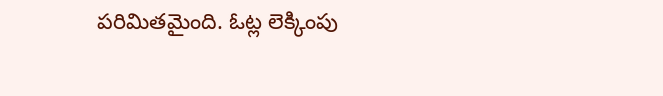పరిమితమైంది. ఓట్ల లెక్కింపు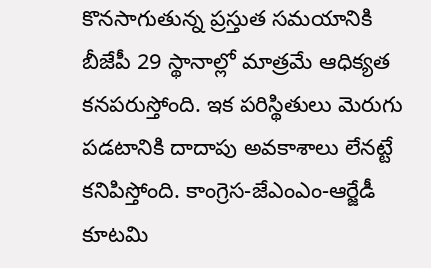కొనసాగుతున్న ప్రస్తుత సమయానికి బీజేపీ 29 స్థానాల్లో మాత్రమే ఆధిక్యత కనపరుస్తోంది. ఇక పరిస్థితులు మెరుగు పడటానికి దాదాపు అవకాశాలు లేనట్టే కనిపిస్తోంది. కాంగ్రెస-జేఎంఎం-ఆర్జేడీ కూటమి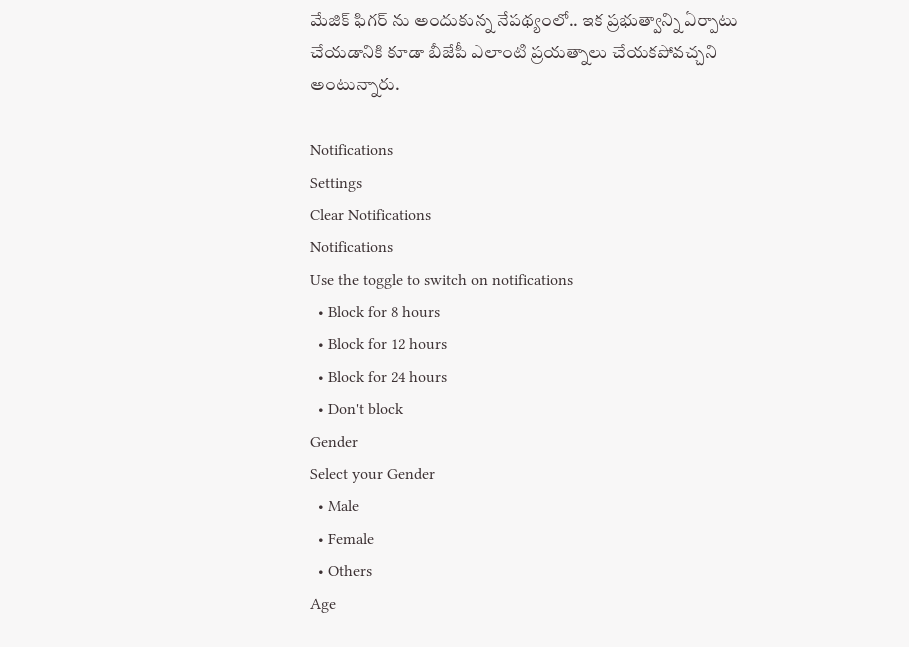మేజిక్ ఫిగర్ ను అందుకున్న నేపథ్యంలో.. ఇక ప్రభుత్వాన్ని ఏర్పాటు చేయడానికి కూడా బీజేపీ ఎలాంటి ప్రయత్నాలు చేయకపోవచ్చని అంటున్నారు.

Notifications
Settings
Clear Notifications
Notifications
Use the toggle to switch on notifications
  • Block for 8 hours
  • Block for 12 hours
  • Block for 24 hours
  • Don't block
Gender
Select your Gender
  • Male
  • Female
  • Others
Age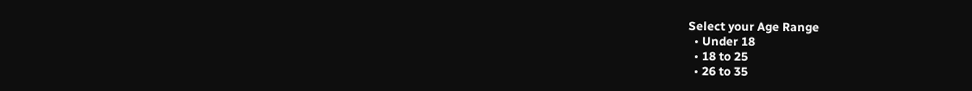Select your Age Range
  • Under 18
  • 18 to 25
  • 26 to 35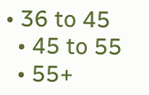• 36 to 45
  • 45 to 55
  • 55+